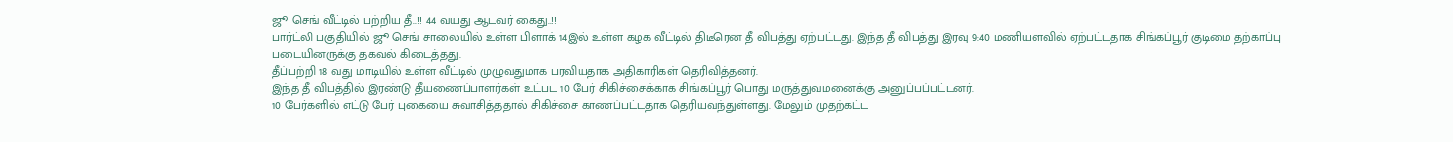ஜூ செங் வீட்டில் பற்றிய தீ..!! 44 வயது ஆடவர் கைது..!!
பார்ட்லி பகுதியில் ஜூ செங் சாலையில் உள்ள பிளாக் 14இல் உள்ள கழக வீட்டில் திடீரென தீ விபத்து ஏற்பட்டது. இந்த தீ விபத்து இரவு 9:40 மணியளவில் ஏற்பட்டதாக சிங்கப்பூர் குடிமை தற்காப்பு படையினருக்கு தகவல் கிடைத்தது.
தீப்பற்றி 18 வது மாடியில் உள்ள வீட்டில் முழுவதுமாக பரவியதாக அதிகாரிகள் தெரிவித்தனர்.
இந்த தீ விபத்தில் இரண்டு தீயணைப்பாளர்கள் உட்பட 10 பேர் சிகிச்சைக்காக சிங்கப்பூர் பொது மருத்துவமனைக்கு அனுப்பப்பட்டனர்.
10 பேர்களில் எட்டு பேர் புகையை சுவாசித்ததால் சிகிச்சை காணப்பட்டதாக தெரியவந்துள்ளது. மேலும் முதற்கட்ட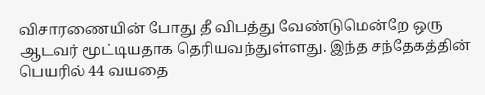விசாரணையின் போது தீ விபத்து வேண்டுமென்றே ஒரு ஆடவர் மூட்டியதாக தெரியவந்துள்ளது. இந்த சந்தேகத்தின் பெயரில் 44 வயதை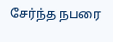சேர்ந்த நபரை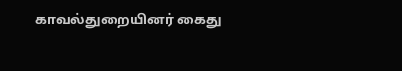காவல்துறையினர் கைது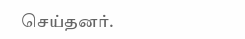செய்தனர்.